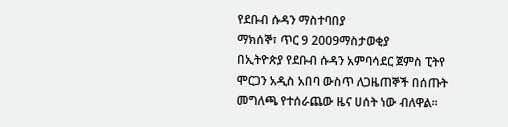የደቡብ ሱዳን ማስተባበያ
ማክሰኞ፣ ጥር 9 2009ማስታወቂያ
በኢትዮጵያ የደቡብ ሱዳን አምባሳደር ጀምስ ፒትየ ሞርጋን አዲስ አበባ ውስጥ ለጋዜጠኞች በሰጡት መግለጫ የተሰራጨው ዜና ሀሰት ነው ብለዋል።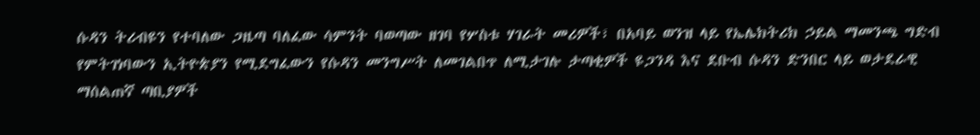ሱዳን ትሪብዩን የተባለው ጋዜጣ ባለፈው ሳምንት ባወጣው ዘገባ የሦስቱ ሃገራት መሪዎች፣ በአባይ ወንዝ ላይ የኤሌክትሪክ ኃይል ማመንጫ ግድብ የምትገነባውን ኢትዮጵያን የሚደግፈውን የሱዳን መንግሥት ለመገልበጥ ለሚታገሉ ታጣቂዎች ዩጋንዳ እና ደቡብ ሱዳን ድንበር ላይ ወታደራዊ ማሰልጠኛ ጣቢያዎች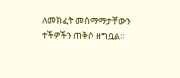ለመክፈት መስማማታቸውን ተችዎችን ጠቅሶ ዘግቧል።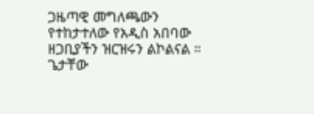ጋዜጣዊ መግለጫውን የተከታተለው የአዲስ አበባው ዘጋቢያችን ዝርዝሩን ልኮልናል ።
ጌታቸው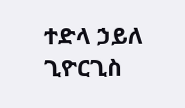ተድላ ኃይለ ጊዮርጊስ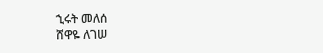ኂሩት መለሰ
ሸዋዬ ለገሠ